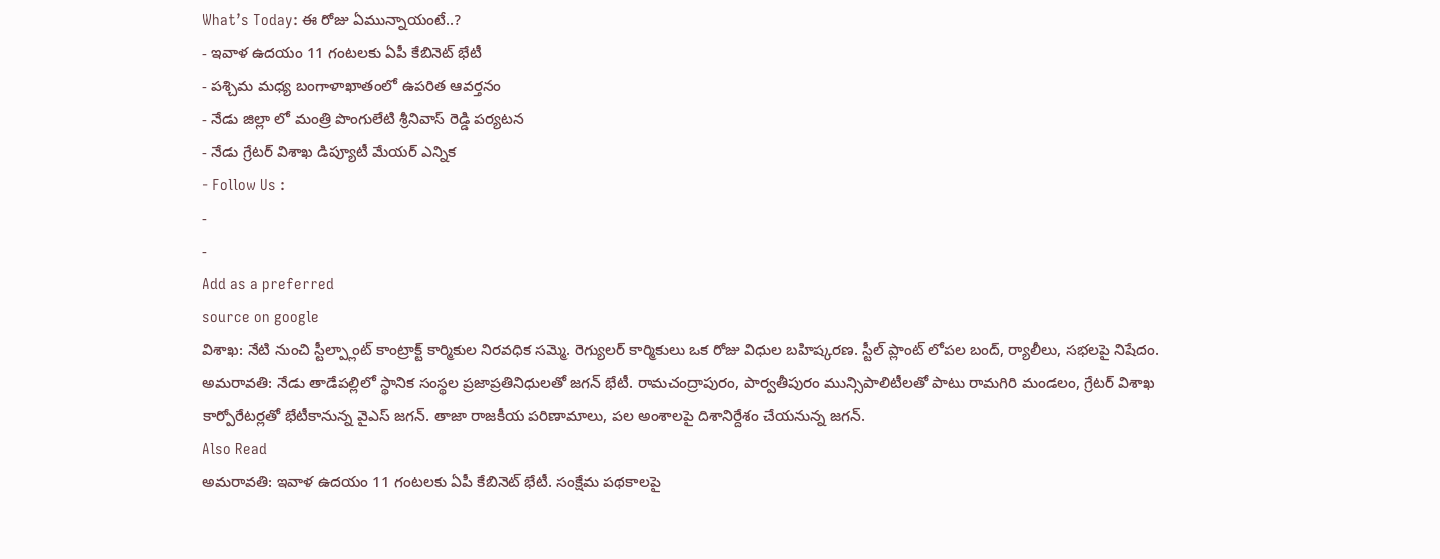What’s Today: ఈ రోజు ఏమున్నాయంటే..?
- ఇవాళ ఉదయం 11 గంటలకు ఏపీ కేబినెట్ భేటీ
- పశ్చిమ మధ్య బంగాళాఖాతంలో ఉపరిత ఆవర్తనం
- నేడు జిల్లా లో మంత్రి పొంగులేటి శ్రీనివాస్ రెడ్డి పర్యటన
- నేడు గ్రేటర్ విశాఖ డిప్యూటీ మేయర్ ఎన్నిక
- Follow Us :
-
-
Add as a preferred
source on google
విశాఖ: నేటి నుంచి స్టీల్ప్లాంట్ కాంట్రాక్ట్ కార్మికుల నిరవధిక సమ్మె. రెగ్యులర్ కార్మికులు ఒక రోజు విధుల బహిష్కరణ. స్టీల్ ప్లాంట్ లోపల బంద్, ర్యాలీలు, సభలపై నిషేదం.
అమరావతి: నేడు తాడేపల్లిలో స్థానిక సంస్థల ప్రజాప్రతినిధులతో జగన్ భేటీ. రామచంద్రాపురం, పార్వతీపురం మున్సిపాలిటీలతో పాటు రామగిరి మండలం, గ్రేటర్ విశాఖ కార్పోరేటర్లతో భేటీకానున్న వైఎస్ జగన్. తాజా రాజకీయ పరిణామాలు, పల అంశాలపై దిశానిర్దేశం చేయనున్న జగన్.
Also Read
అమరావతి: ఇవాళ ఉదయం 11 గంటలకు ఏపీ కేబినెట్ భేటీ. సంక్షేమ పథకాలపై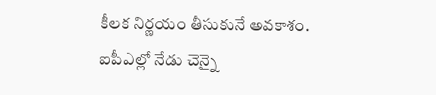కీలక నిర్ణయం తీసుకునే అవకాశం.
ఐపీఎల్లో నేడు చెన్నై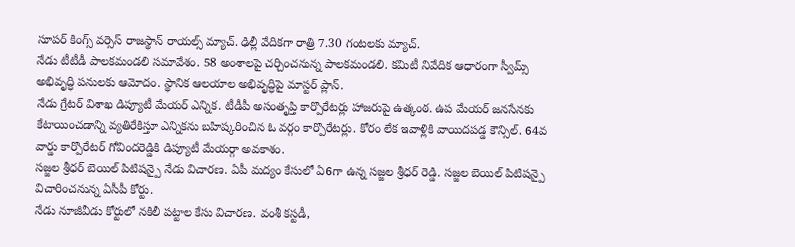సూపర్ కింగ్స్ వర్సెస్ రాజస్థాన్ రాయల్స్ మ్యాచ్. ఢిల్లీ వేదికగా రాత్రి 7.30 గంటలకు మ్యాచ్.
నేడు టీటీడీ పాలకమండలి సమావేశం. 58 అంశాలపై చర్చించనున్న పాలకమండలి. కమిటీ నివేదిక ఆధారంగా స్వీమ్స్ అభివృద్ధి పనులకు ఆమోదం. స్థానిక ఆలయాల అభివృద్ధిపై మాస్టర్ ప్లాన్.
నేడు గ్రేటర్ విశాఖ డిప్యూటీ మేయర్ ఎన్నిక. టీడీపీ అసంతృప్తి కార్పొరేటర్లు హాజరుపై ఉత్కంఠ. ఉప మేయర్ జనసేనకు కేటాయించడాన్ని వ్యతిరేకిస్తూ ఎన్నికను బహిష్కరించిన ఓ వర్గం కార్పొరేటర్లు. కోరం లేక ఇవాళ్లికి వాయిదపడ్డ కౌన్సిల్. 64వ వార్డు కార్పొరేటర్ గోవిందరెడ్డికి డిప్యూటీ మేయర్గా అవకాశం.
సజ్జల శ్రీధర్ బెయిల్ పిటిషన్పై నేడు విచారణ. ఏపీ మద్యం కేసులో ఏ6గా ఉన్న సజ్జల శ్రీధర్ రెడ్డి. సజ్జల బెయిల్ పిటిషన్పై విచారించనున్న ఏసీపీ కోర్టు.
నేడు నూజీవీడు కోర్టులో నకిలీ పట్టాల కేసు విచారణ. వంశీ కస్టడీ,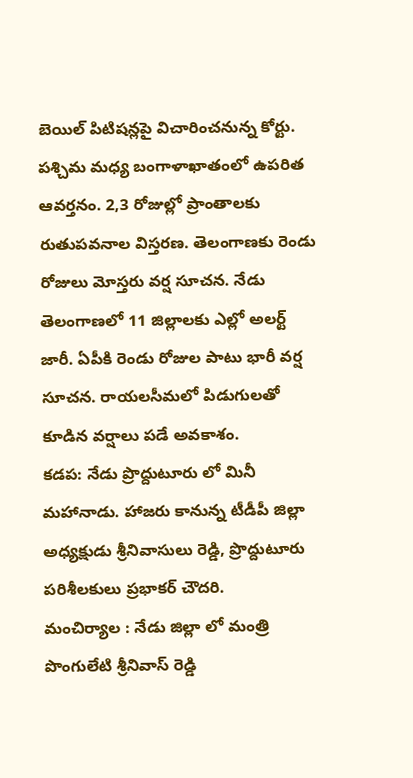బెయిల్ పిటిషన్లపై విచారించనున్న కోర్టు.
పశ్చిమ మధ్య బంగాళాఖాతంలో ఉపరిత ఆవర్తనం. 2,3 రోజుల్లో ప్రాంతాలకు రుతుపవనాల విస్తరణ. తెలంగాణకు రెండు రోజులు మోస్తరు వర్ష సూచన. నేడు తెలంగాణలో 11 జిల్లాలకు ఎల్లో అలర్ట్ జారీ. ఏపీకి రెండు రోజుల పాటు భారీ వర్ష సూచన. రాయలసీమలో పిడుగులతో కూడిన వర్షాలు పడే అవకాశం.
కడప: నేడు ప్రొద్దుటూరు లో మినీ మహానాడు. హాజరు కానున్న టీడీపీ జిల్లా అధ్యక్షుడు శ్రీనివాసులు రెడ్డి, ప్రొద్దుటూరు పరిశీలకులు ప్రభాకర్ చౌదరి.
మంచిర్యాల : నేడు జిల్లా లో మంత్రి పొంగులేటి శ్రీనివాస్ రెడ్డి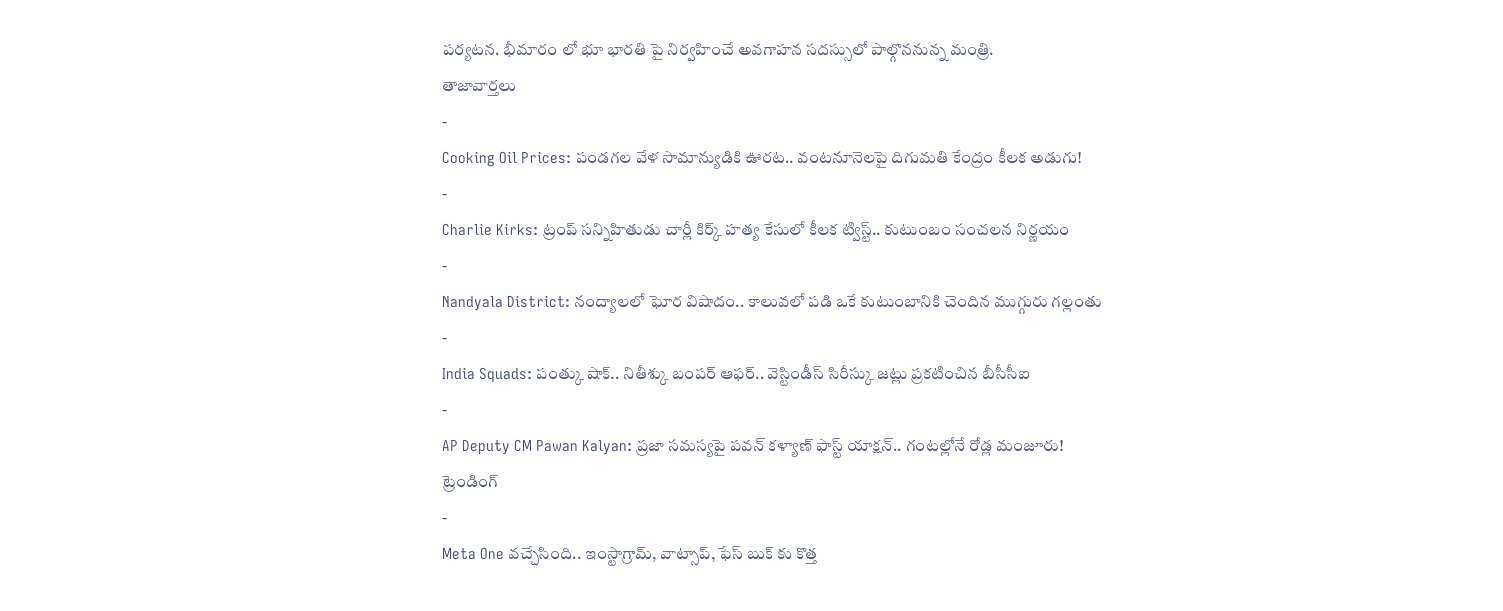పర్యటన. భీమారం లో భూ భారతి పై నిర్వహించే అవగాహన సదస్సులో పాల్గొననున్న మంత్రి.
తాజావార్తలు
-
Cooking Oil Prices: పండగల వేళ సామాన్యుడికి ఊరట.. వంటనూనెలపై దిగుమతి కేంద్రం కీలక అడుగు!
-
Charlie Kirks: ట్రంప్ సన్నిహితుడు చార్లీ కిర్క్ హత్య కేసులో కీలక ట్విస్ట్.. కుటుంబం సంచలన నిర్ణయం
-
Nandyala District: నంద్యాలలో ఘోర విషాదం.. కాలువలో పడి ఒకే కుటుంబానికి చెందిన ముగ్గురు గల్లంతు
-
India Squads: పంత్కు షాక్.. నితీశ్కు బంపర్ ఆఫర్.. వెస్టిండీస్ సిరీస్కు జట్లు ప్రకటించిన బీసీసీఐ
-
AP Deputy CM Pawan Kalyan: ప్రజా సమస్యపై పవన్ కళ్యాణ్ ఫాస్ట్ యాక్షన్.. గంటల్లోనే రోడ్ల మంజూరు!
ట్రెండింగ్
-
Meta One వచ్చేసింది.. ఇంస్టాగ్రామ్, వాట్సాప్, ఫేస్ బుక్ కు కొత్త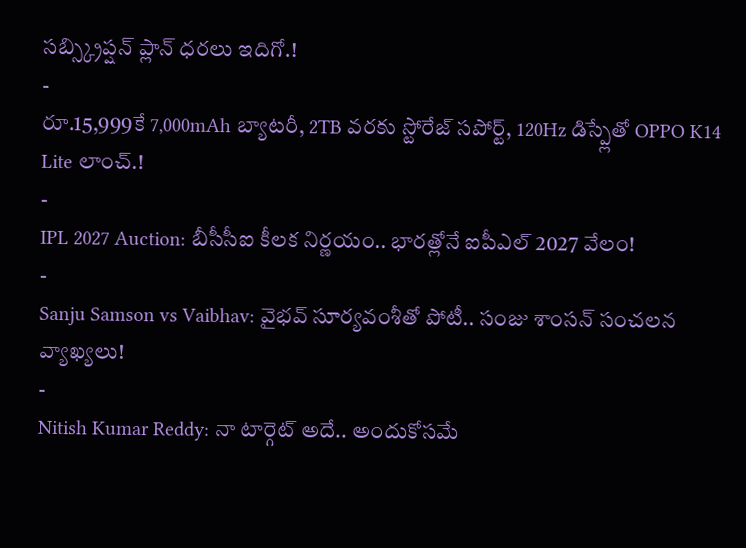సబ్స్క్రిప్షన్ ప్లాన్ ధరలు ఇదిగో.!
-
రూ.15,999కే 7,000mAh బ్యాటరీ, 2TB వరకు స్టోరేజ్ సపోర్ట్, 120Hz డిస్ప్లేతో OPPO K14 Lite లాంచ్.!
-
IPL 2027 Auction: బీసీసీఐ కీలక నిర్ణయం.. భారత్లోనే ఐపీఎల్ 2027 వేలం!
-
Sanju Samson vs Vaibhav: వైభవ్ సూర్యవంశీతో పోటీ.. సంజు శాంసన్ సంచలన వ్యాఖ్యలు!
-
Nitish Kumar Reddy: నా టార్గెట్ అదే.. అందుకోసమే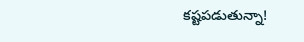కష్టపడుతున్నా!